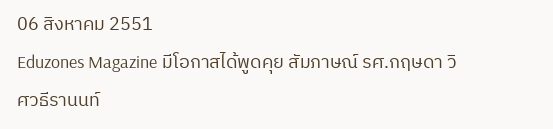06 สิงหาคม 2551
Eduzones Magazine มีโอกาสได้พูดคุย สัมภาษณ์ รศ.กฤษดา วิศวธีรานนท์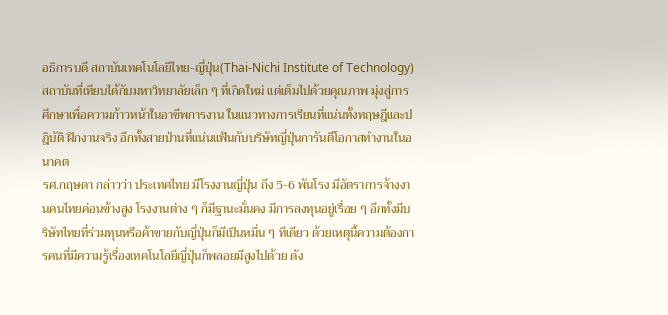อธิการบดี สถาบันเทคโนโลยีไทย-ญี่ปุ่น(Thai-Nichi Institute of Technology) สถาบันที่เทียบได้กับมหาวิทยาลัยเล็ก ๆ ที่เกิดใหม่ แต่เต็มไปด้วยคุณภาพ มุ่งสู่การศึกษาเพื่อความก้าวหน้าในอาชีพการงาน ในแนวทางการเรียนที่แน่นทั้งทฤษฎีและปฎิบัติ ฝึกงานจริง อีกทั้งสายป่านที่แน่นแฟ้นกับบริษัทญี่ปุ่นการันตีโอกาสทำงานในอนาคต
รศ.กฤษดา กล่าวว่า ประเทศไทย มีโรงงานญี่ปุ่น ถึง 5-6 พันโรง มีอัตราการจ้างงานคนไทยค่อนข้างสูง โรงงานต่าง ๆ ก็มีฐานะมั่นคง มีการลงทุนอยู่เรื่อย ๆ อีกทั้งมีบริษัทไทยที่ร่วมทุนหรือค้าขายกับญี่ปุ่นก็มีเป็นหมื่น ๆ ทีเดียว ด้วยเหตุนี้ความต้องการคนที่มีความรู้เรื่องเทคโนโลยีญี่ปุ่นก็พลอยมีสูงไปด้วย ดัง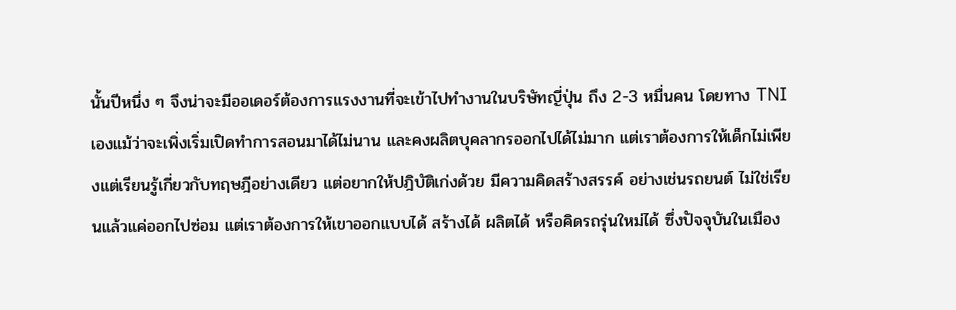นั้นปีหนึ่ง ๆ จึงน่าจะมีออเดอร์ต้องการแรงงานที่จะเข้าไปทำงานในบริษัทญี่ปุ่น ถึง 2-3 หมื่นคน โดยทาง TNI เองแม้ว่าจะเพิ่งเริ่มเปิดทำการสอนมาได้ไม่นาน และคงผลิตบุคลากรออกไปได้ไม่มาก แต่เราต้องการให้เด็กไม่เพียงแต่เรียนรู้เกี่ยวกับทฤษฎีอย่างเดียว แต่อยากให้ปฎิบัติเก่งด้วย มีความคิดสร้างสรรค์ อย่างเช่นรถยนต์ ไม่ใช่เรียนแล้วแค่ออกไปซ่อม แต่เราต้องการให้เขาออกแบบได้ สร้างได้ ผลิตได้ หรือคิดรถรุ่นใหม่ได้ ซึ่งปัจจุบันในเมือง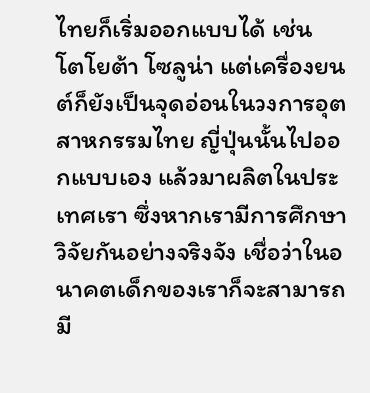ไทยก็เริ่มออกแบบได้ เช่น โตโยต้า โซลูน่า แต่เครื่องยนต์ก็ยังเป็นจุดอ่อนในวงการอุตสาหกรรมไทย ญี่ปุ่นนั้นไปออกแบบเอง แล้วมาผลิตในประเทศเรา ซึ่งหากเรามีการศึกษาวิจัยกันอย่างจริงจัง เชื่อว่าในอนาคตเด็กของเราก็จะสามารถมี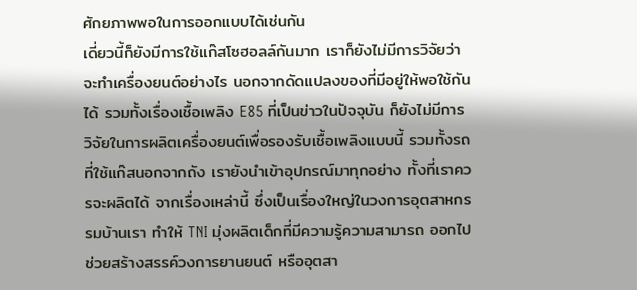ศักยภาพพอในการออกแบบได้เช่นกัน
เดี่ยวนี้ก็ยังมีการใช้แก๊สโซฮอลล์กันมาก เราก็ยังไม่มีการวิจัยว่าจะทำเครื่องยนต์อย่างไร นอกจากดัดแปลงของที่มีอยู่ให้พอใช้กันได้ รวมทั้งเรื่องเชื้อเพลิง E85 ที่เป็นข่าวในปัจจุบัน ก็ยังไม่มีการวิจัยในการผลิตเครื่องยนต์เพื่อรองรับเชื้อเพลิงแบบนี้ รวมทั้งรถที่ใช้แก๊สนอกจากถัง เรายังนำเข้าอุปกรณ์มาทุกอย่าง ทั้งที่เราควรจะผลิตได้ จากเรื่องเหล่านี้ ซึ่งเป็นเรื่องใหญ่ในวงการอุตสาหกรรมบ้านเรา ทำให้ TNI มุ่งผลิตเด็กที่มีความรู้ความสามารถ ออกไปช่วยสร้างสรรค์วงการยานยนต์ หรืออุตสา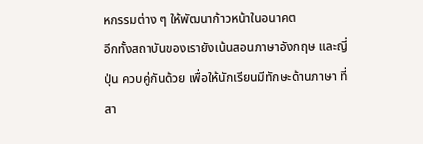หกรรมต่าง ๆ ให้พัฒนาก้าวหน้าในอนาคต
อีกทั้งสถาบันของเรายังเน้นสอนภาษาอังกฤษ และญี่ปุ่น ควบคู่กันด้วย เพื่อให้นักเรียนมีทักษะด้านภาษา ที่สา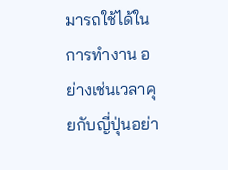มารถใช้ได้ในการทำงาน อย่างเช่นเวลาคุยกับญี่ปุ่นอย่า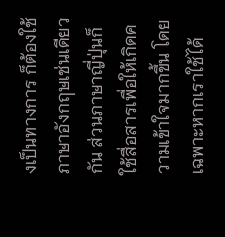งเป็นทางการ ก็ต้องใช้ภาษาอังกฤษเช่นเดียวกัน ส่วนภาษาญี่ปุ่นก็ใช้สื่อสารเพื่อให้เกิดความเข้าใจมากขึ้น โดยเฉพาะหากเราใช้ได้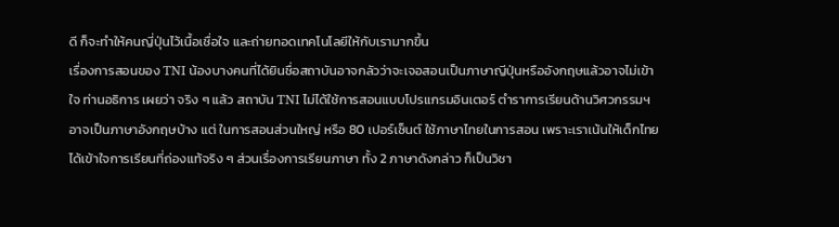ดี ก็จะทำให้คนญี่ปุ่นไว้เนื้อเชื่อใจ และถ่ายทอดเทคโนโลยีให้กับเรามากขึ้น
เรื่องการสอนของ TNI น้องบางคนที่ได้ยินชื่อสถาบันอาจกลัวว่าจะเจอสอนเป็นภาษาญีปุ่นหรืออังกฤษแล้วอาจไม่เข้าใจ ท่านอธิการ เผยว่า จริง ๆ แล้ว สถาบัน TNI ไม่ได้ใช้การสอนแบบโปรแกรมอินเตอร์ ตำราการเรียนด้านวิศวกรรมฯอาจเป็นภาษาอังกฤษบ้าง แต่ ในการสอนส่วนใหญ่ หรือ 80 เปอร์เซ็นต์ ใช้ภาษาไทยในการสอน เพราะเราเน้นให้เด็กไทยได้เข้าใจการเรียนที่ถ่องแท้จริง ๆ ส่วนเรื่องการเรียนภาษา ทั้ง 2 ภาษาดังกล่าว ก็เป็นวิชา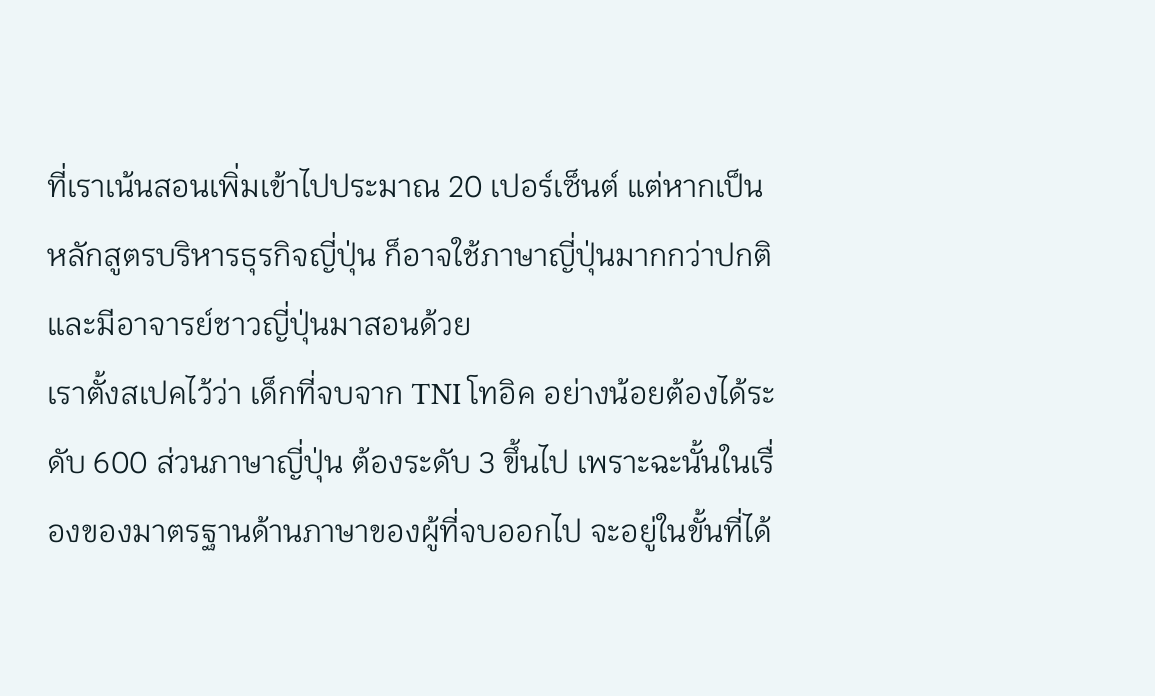ที่เราเน้นสอนเพิ่มเข้าไปประมาณ 20 เปอร์เซ็นต์ แต่หากเป็นหลักสูตรบริหารธุรกิจญี่ปุ่น ก็อาจใช้ภาษาญี่ปุ่นมากกว่าปกติ และมีอาจารย์ชาวญี่ปุ่นมาสอนด้วย
เราตั้งสเปคไว้ว่า เด็กที่จบจาก TNI โทอิค อย่างน้อยต้องได้ระดับ 600 ส่วนภาษาญี่ปุ่น ต้องระดับ 3 ขึ้นไป เพราะฉะนั้นในเรื่องของมาตรฐานด้านภาษาของผู้ที่จบออกไป จะอยู่ในขั้นที่ได้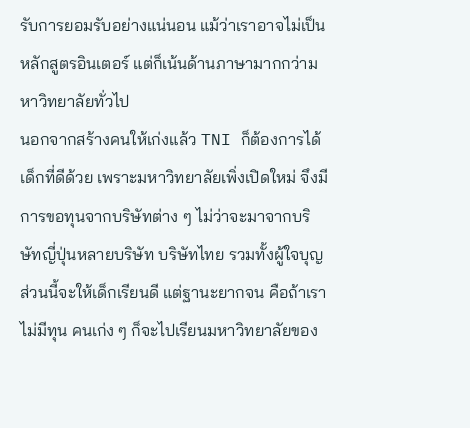รับการยอมรับอย่างแน่นอน แม้ว่าเราอาจไม่เป็นหลักสูตรอินเตอร์ แต่ก็เน้นด้านภาษามากกว่ามหาวิทยาลัยทั่วไป
นอกจากสร้างคนให้เก่งแล้ว TNI ก็ต้องการได้เด็กที่ดีด้วย เพราะมหาวิทยาลัยเพิ่งเปิดใหม่ จึงมีการขอทุนจากบริษัทต่าง ๆ ไม่ว่าจะมาจากบริษัทญี่ปุ่นหลายบริษัท บริษัทไทย รวมทั้งผู้ใจบุญ ส่วนนี้จะให้เด็กเรียนดี แต่ฐานะยากจน คือถ้าเราไม่มีทุน คนเก่ง ๆ ก็จะไปเรียนมหาวิทยาลัยของ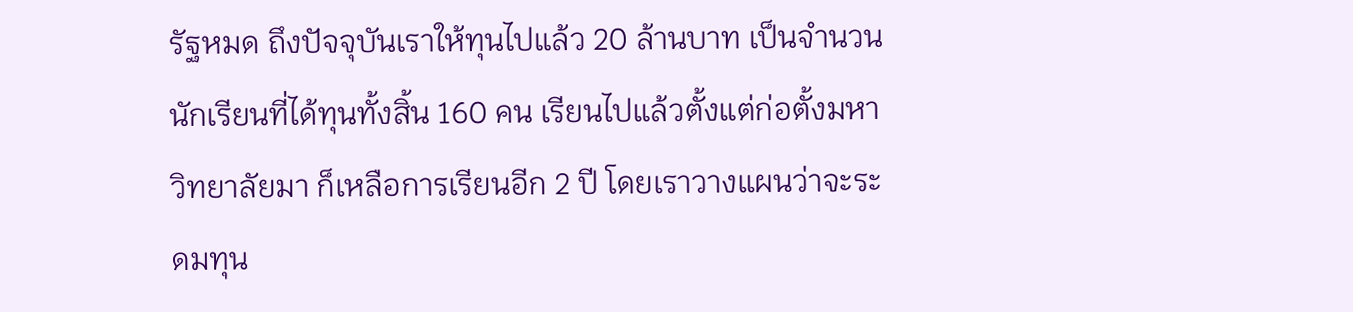รัฐหมด ถึงปัจจุบันเราให้ทุนไปแล้ว 20 ล้านบาท เป็นจำนวนนักเรียนที่ได้ทุนทั้งสิ้น 160 คน เรียนไปแล้วตั้งแต่ก่อตั้งมหาวิทยาลัยมา ก็เหลือการเรียนอีก 2 ปี โดยเราวางแผนว่าจะระดมทุน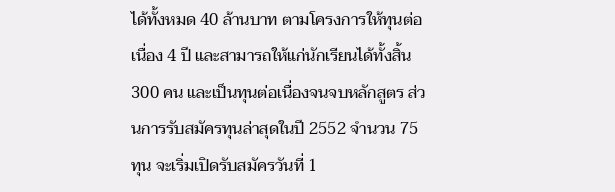ได้ทั้งหมด 40 ล้านบาท ตามโครงการให้ทุนต่อเนื่อง 4 ปี และสามารถให้แก่นักเรียนได้ทั้งสิ้น 300 คน และเป็นทุนต่อเนื่องจนจบหลักสูตร ส่วนการรับสมัครทุนล่าสุดในปี 2552 จำนวน 75 ทุน จะเริ่มเปิดรับสมัครวันที่ 1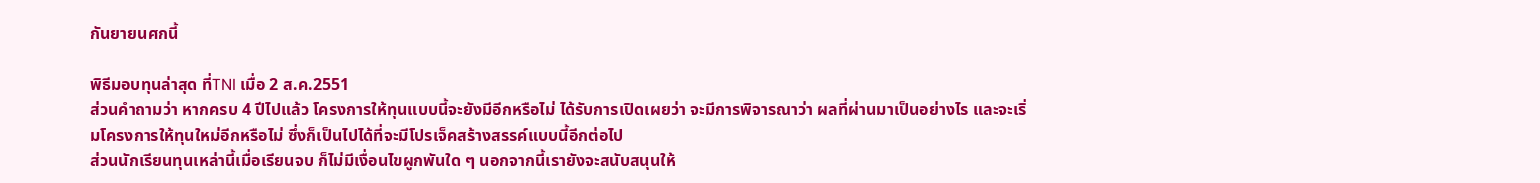กันยายนศกนี้

พิธีมอบทุนล่าสุด ที่TNI เมื่อ 2 ส.ค.2551
ส่วนคำถามว่า หากครบ 4 ปีไปแล้ว โครงการให้ทุนแบบนี้จะยังมีอีกหรือไม่ ได้รับการเปิดเผยว่า จะมีการพิจารณาว่า ผลที่ผ่านมาเป็นอย่างไร และจะเริ่มโครงการให้ทุนใหม่อีกหรือไม่ ซึ่งก็เป็นไปได้ที่จะมีโปรเจ็คสร้างสรรค์แบบนี้อีกต่อไป
ส่วนนักเรียนทุนเหล่านี้เมื่อเรียนจบ ก็ไม่มีเงื่อนไขผูกพันใด ๆ นอกจากนี้เรายังจะสนับสนุนให้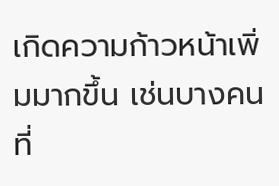เกิดความก้าวหน้าเพิ่มมากขึ้น เช่นบางคนที่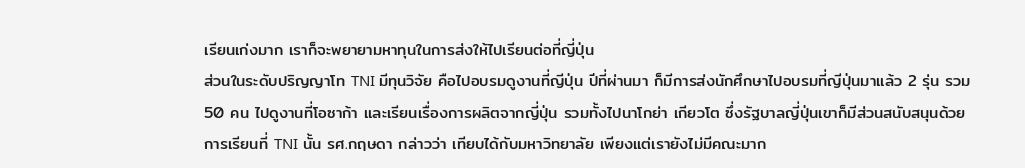เรียนเก่งมาก เราก็จะพยายามหาทุนในการส่งให้ไปเรียนต่อที่ญี่ปุ่น
ส่วนในระดับปริญญาโท TNI มีทุนวิจัย คือไปอบรมดูงานที่ญีปุ่น ปีที่ผ่านมา ก็มีการส่งนักศึกษาไปอบรมที่ญีปุ่นมาแล้ว 2 รุ่น รวม 50 คน ไปดูงานที่โอซาก้า และเรียนเรื่องการผลิตจากญี่ปุ่น รวมทั้งไปนาโกย่า เกียวโต ซึ่งรัฐบาลญี่ปุ่นเขาก็มีส่วนสนับสนุนด้วย
การเรียนที่ TNI นั้น รศ.กฤษดา กล่าวว่า เทียบได้กับมหาวิทยาลัย เพียงแต่เรายังไม่มีคณะมาก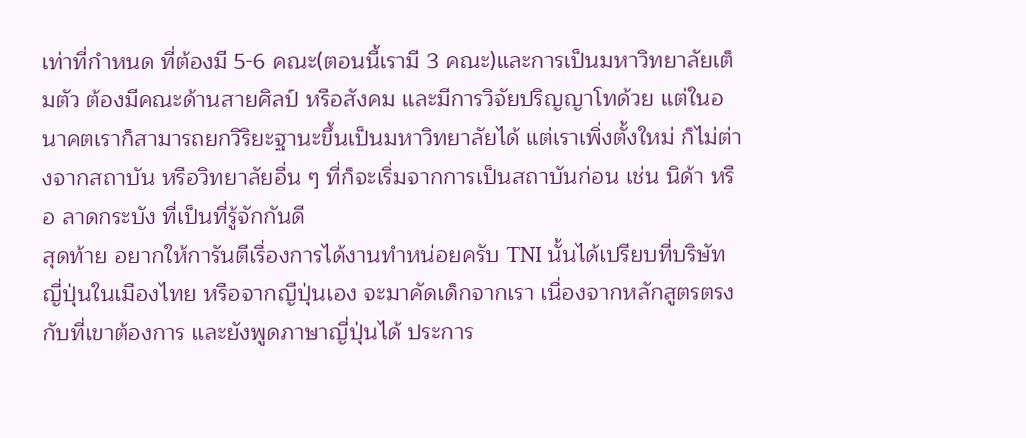เท่าที่กำหนด ที่ต้องมี 5-6 คณะ(ตอนนี้เรามี 3 คณะ)และการเป็นมหาวิทยาลัยเต็มตัว ต้องมีคณะด้านสายศิลป์ หรือสังคม และมีการวิจัยปริญญาโทด้วย แต่ในอนาคตเราก็สามารถยกวิริยะฐานะขึ้นเป็นมหาวิทยาลัยได้ แต่เราเพิ่งตั้งใหม่ ก็ไม่ต่างจากสถาบัน หรือวิทยาลัยอื่น ๆ ที่ก็จะเริ่มจากการเป็นสถาบันก่อน เช่น นิด้า หรือ ลาดกระบัง ที่เป็นที่รู้จักกันดี
สุดท้าย อยากให้การันตีเรื่องการได้งานทำหน่อยครับ TNI นั้นได้เปรียบที่บริษัทญี่ปุ่นในเมืองไทย หรือจากญีปุ่นเอง จะมาคัดเด็กจากเรา เนื่องจากหลักสูตรตรงกับที่เขาต้องการ และยังพูดภาษาญี่ปุ่นได้ ประการ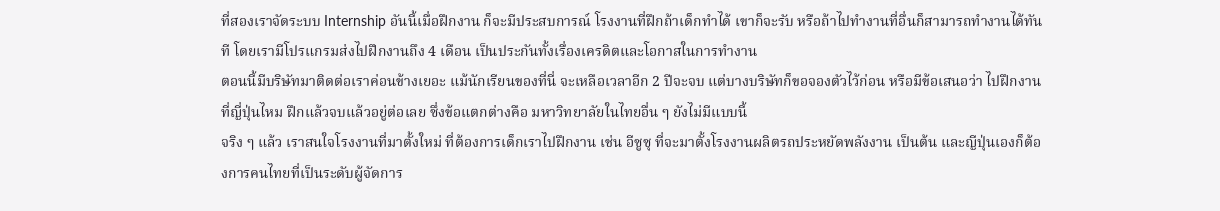ที่สองเราจัดระบบ Internship อันนี้เมื่อฝึกงาน ก็จะมีประสบการณ์ โรงงานที่ฝึกถ้าเด็กทำได้ เขาก็จะรับ หรือถ้าไปทำงานที่อื่นก็สามารถทำงานได้ทันที โดยเรามีโปรแกรมส่งไปฝึกงานถึง 4 เดือน เป็นประกันทั้งเรื่องเครดิตและโอกาสในการทำงาน
ตอนนี้มีบริษัทมาติดต่อเราค่อนข้างเยอะ แม้นักเรียนของที่นี่ จะเหลือเวลาอีก 2 ปีจะจบ แต่บางบริษัทก็ขอจองตัวไว้ก่อน หรือมีข้อเสนอว่า ไปฝึกงานที่ญี่ปุ่นไหม ฝึกแล้วจบแล้วอยู่ต่อเลย ซึ่งข้อแตกต่างคือ มหาวิทยาลัยในไทยอื่น ๆ ยังไม่มีแบบนี้
จริง ๆ แล้ว เราสนใจโรงงานที่มาตั้งใหม่ ที่ต้องการเด็กเราไปฝึกงาน เช่น อีซูซุ ที่จะมาตั้งโรงงานผลิตรถประหยัดพลังงาน เป็นต้น และญีปุ่นเองก็ต้องการคนไทยที่เป็นระดับผู้จัดการ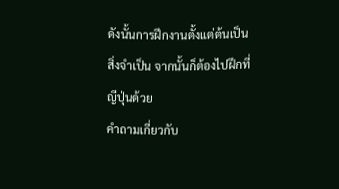ดังนั้นการฝึกงานตั้งแต่ต้นเป็นสิ่งจำเป็น จากนั้นก็ต้องไปฝึกที่ญีปุ่นด้วย
คำถามเกี่ยวกับ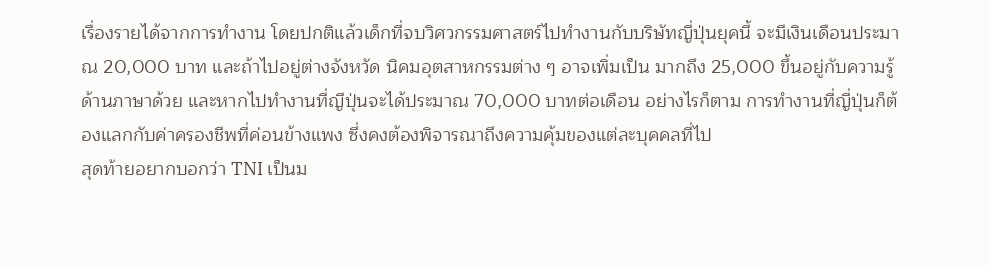เรื่องรายได้จากการทำงาน โดยปกติแล้วเด็กที่จบวิศวกรรมศาสตร์ไปทำงานกับบริษัทญี่ปุ่นยุคนี้ จะมีเงินเดือนประมาณ 20,000 บาท และถ้าไปอยู่ต่างจังหวัด นิคมอุตสาหกรรมต่าง ๆ อาจเพิ่มเป็น มากถึง 25,000 ขึ้นอยู่กับความรู้ด้านภาษาด้วย และหากไปทำงานที่ญีปุ่นจะได้ประมาณ 70,000 บาทต่อเดือน อย่างไรก็ตาม การทำงานที่ญี่ปุ่นก็ต้องแลกกับค่าครองชีพที่ค่อนข้างแพง ซึ่งคงต้องพิจารณาถึงความคุ้มของแต่ละบุคคลที่ไป
สุดท้ายอยากบอกว่า TNI เป็นม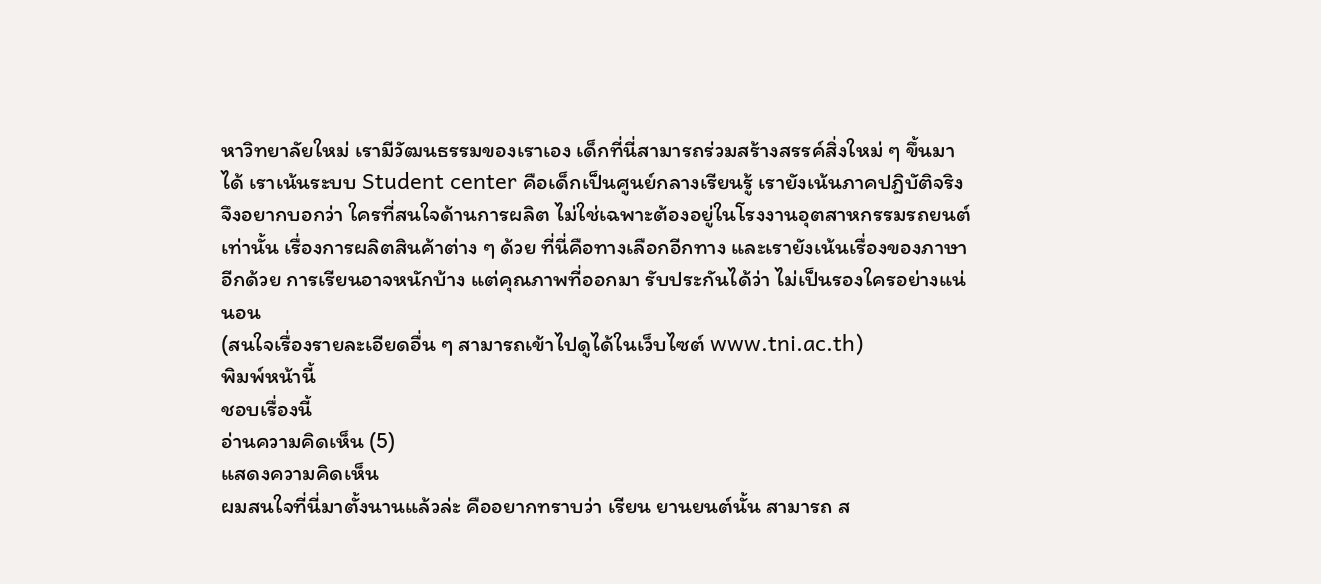หาวิทยาลัยใหม่ เรามีวัฒนธรรมของเราเอง เด็กที่นี่สามารถร่วมสร้างสรรค์สิ่งใหม่ ๆ ขึ้นมาได้ เราเน้นระบบ Student center คือเด็กเป็นศูนย์กลางเรียนรู้ เรายังเน้นภาคปฎิบัติจริง จึงอยากบอกว่า ใครที่สนใจด้านการผลิต ไม่ใช่เฉพาะต้องอยู่ในโรงงานอุตสาหกรรมรถยนต์เท่านั้น เรื่องการผลิตสินค้าต่าง ๆ ด้วย ที่นี่คือทางเลือกอีกทาง และเรายังเน้นเรื่องของภาษาอีกด้วย การเรียนอาจหนักบ้าง แต่คุณภาพที่ออกมา รับประกันได้ว่า ไม่เป็นรองใครอย่างแน่นอน
(สนใจเรื่องรายละเอียดอื่น ๆ สามารถเข้าไปดูได้ในเว็บไซต์ www.tni.ac.th)
พิมพ์หน้านี้
ชอบเรื่องนี้
อ่านความคิดเห็น (5)
แสดงความคิดเห็น
ผมสนใจที่นี่มาตั้งนานแล้วล่ะ คืออยากทราบว่า เรียน ยานยนต์นั้น สามารถ ส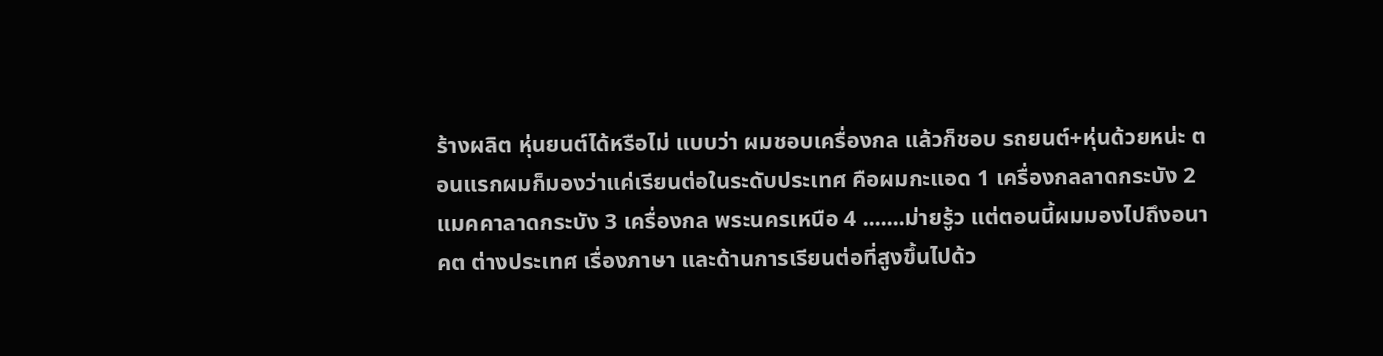ร้างผลิต หุ่นยนต์ได้หรือไม่ แบบว่า ผมชอบเครื่องกล แล้วก็ชอบ รถยนต์+หุ่นด้วยหน่ะ ตอนแรกผมก็มองว่าแค่เรียนต่อในระดับประเทศ คือผมกะแอด 1 เครื่องกลลาดกระบัง 2 แมคคาลาดกระบัง 3 เครื่องกล พระนครเหนือ 4 .......ม่ายรู้ว แต่ตอนนี้ผมมองไปถึงอนาคต ต่างประเทศ เรื่องภาษา และด้านการเรียนต่อที่สูงขึ้นไปด้ว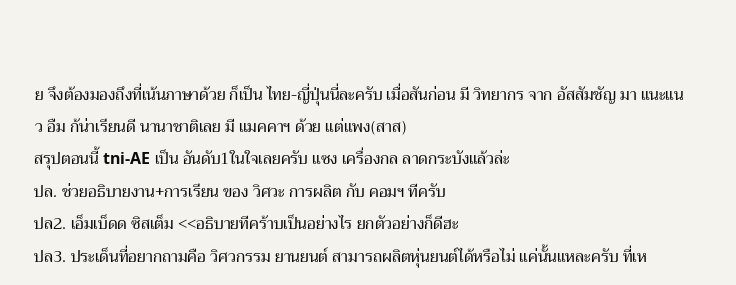ย จึงต้องมองถึงที่เน้นภาษาด้วย ก็เป็น ไทย-ญี่ปุ่นนี่ละครับ เมื่อสันก่อน มี วิทยากร จาก อัสสัมชัญ มา แนะแนว อืม ก้น่าเรียนดี นานาชาติเลย มี แมคคาฯ ด้วย แต่แพง(สาส)
สรุปตอนนี้ tni-AE เป็น อันดับ1ในใจเลยครับ แซง เครื่องกล ลาดกระบังแล้วล่ะ
ปล. ช่วยอธิบายงาน+การเรียน ของ วิศวะ การผลิต กับ คอมฯ ทีครับ
ปล2. เอ็มเบ็ดด ซิสเต็ม <<อธิบายทีคร้าบเป็นอย่างไร ยกตัวอย่างก็ดีฮะ
ปล3. ประเด็นที่อยากถามคือ วิศวกรรม ยานยนต์ สามารถผลิตหุ่นยนต์ได้หรือไม่ แค่นั้นแหละครับ ที่เห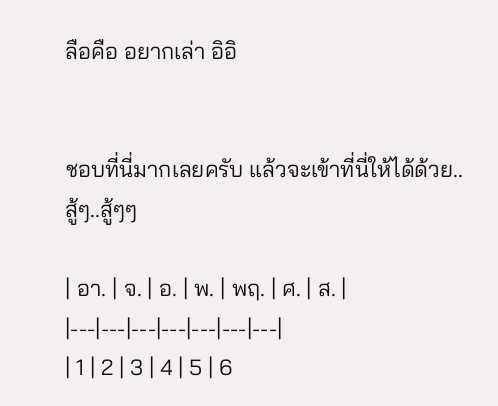ลือคือ อยากเล่า อิอิ


ชอบที่นี่มากเลยครับ แล้วจะเข้าที่นี่ให้ได้ด้วย..สู้ๆ..สู้ๆๆ

| อา. | จ. | อ. | พ. | พฤ. | ศ. | ส. |
|---|---|---|---|---|---|---|
| 1 | 2 | 3 | 4 | 5 | 6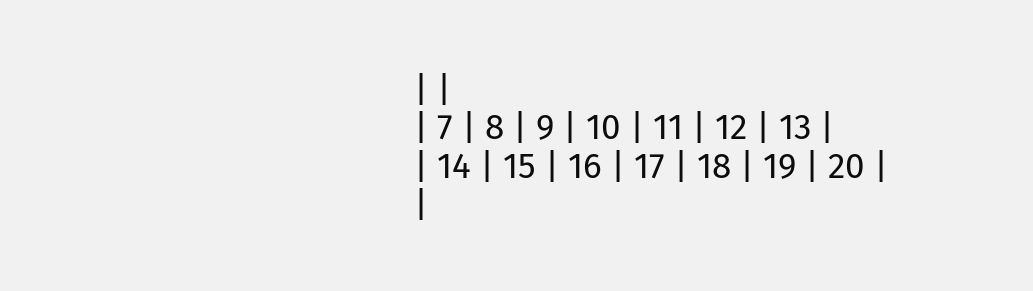| |
| 7 | 8 | 9 | 10 | 11 | 12 | 13 |
| 14 | 15 | 16 | 17 | 18 | 19 | 20 |
|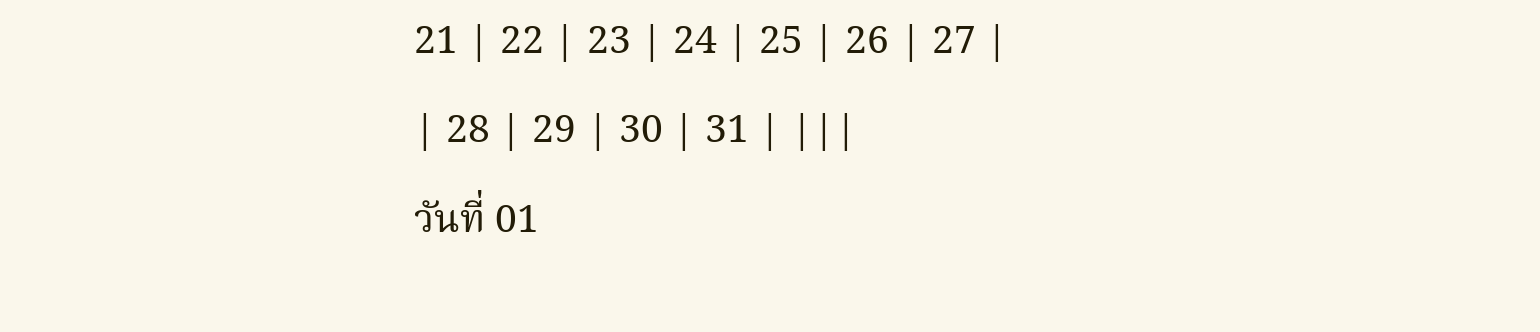21 | 22 | 23 | 24 | 25 | 26 | 27 |
| 28 | 29 | 30 | 31 | |||
วันที่ 01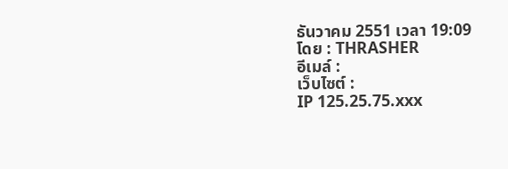ธันวาคม 2551 เวลา 19:09
โดย : THRASHER
อีเมล์ :
เว็บไซต์ :
IP 125.25.75.xxx